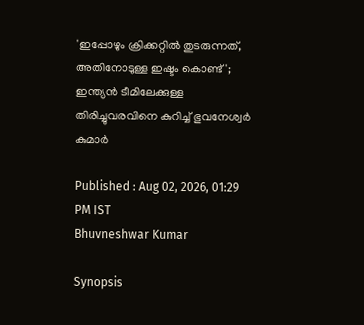'ഇപ്പോഴും ക്രിക്കറ്റില്‍ തുടരുന്നത്, അതിനോടുള്ള ഇഷ്ടം കൊണ്ട്'; ഇന്ത്യന്‍ ടീമിലേക്കുള്ള തിരിച്ചുവരവിനെ കുറിച്ച് ഭുവനേശ്വര്‍ കുമാര്‍

Published : Aug 02, 2026, 01:29 PM IST
Bhuvneshwar Kumar

Synopsis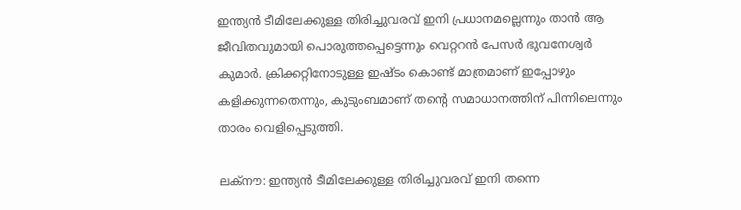ഇന്ത്യന്‍ ടീമിലേക്കുള്ള തിരിച്ചുവരവ് ഇനി പ്രധാനമല്ലെന്നും താന്‍ ആ ജീവിതവുമായി പൊരുത്തപ്പെട്ടെന്നും വെറ്ററന്‍ പേസര്‍ ഭുവനേശ്വര്‍ കുമാര്‍. ക്രിക്കറ്റിനോടുള്ള ഇഷ്ടം കൊണ്ട് മാത്രമാണ് ഇപ്പോഴും കളിക്കുന്നതെന്നും, കുടുംബമാണ് തന്റെ സമാധാനത്തിന് പിന്നിലെന്നും താരം വെളിപ്പെടുത്തി.

ലക്‌നൗ: ഇന്ത്യന്‍ ടീമിലേക്കുള്ള തിരിച്ചുവരവ് ഇനി തന്നെ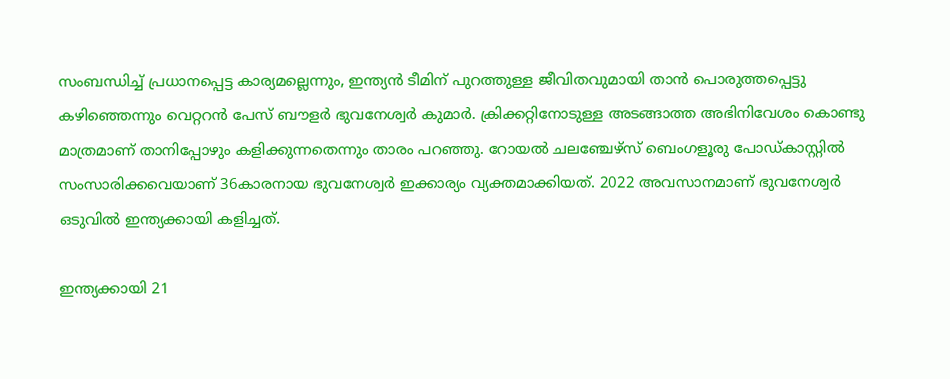സംബന്ധിച്ച് പ്രധാനപ്പെട്ട കാര്യമല്ലെന്നും, ഇന്ത്യന്‍ ടീമിന് പുറത്തുള്ള ജീവിതവുമായി താന്‍ പൊരുത്തപ്പെട്ടു കഴിഞ്ഞെന്നും വെറ്ററന്‍ പേസ് ബൗളര്‍ ഭുവനേശ്വര്‍ കുമാര്‍. ക്രിക്കറ്റിനോടുള്ള അടങ്ങാത്ത അഭിനിവേശം കൊണ്ടു മാത്രമാണ് താനിപ്പോഴും കളിക്കുന്നതെന്നും താരം പറഞ്ഞു. റോയല്‍ ചലഞ്ചേഴ്സ് ബെംഗളൂരു പോഡ്കാസ്റ്റില്‍ സംസാരിക്കവെയാണ് 36കാരനായ ഭുവനേശ്വര്‍ ഇക്കാര്യം വ്യക്തമാക്കിയത്. 2022 അവസാനമാണ് ഭുവനേശ്വര്‍ ഒടുവില്‍ ഇന്ത്യക്കായി കളിച്ചത്.

ഇന്ത്യക്കായി 21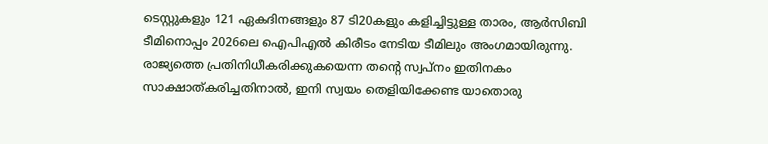ടെസ്റ്റുകളും 121 ഏകദിനങ്ങളും 87 ടി20കളും കളിച്ചിട്ടുള്ള താരം, ആര്‍സിബി ടീമിനൊപ്പം 2026ലെ ഐപിഎല്‍ കിരീടം നേടിയ ടീമിലും അംഗമായിരുന്നു. രാജ്യത്തെ പ്രതിനിധീകരിക്കുകയെന്ന തന്റെ സ്വപ്നം ഇതിനകം സാക്ഷാത്കരിച്ചതിനാല്‍, ഇനി സ്വയം തെളിയിക്കേണ്ട യാതൊരു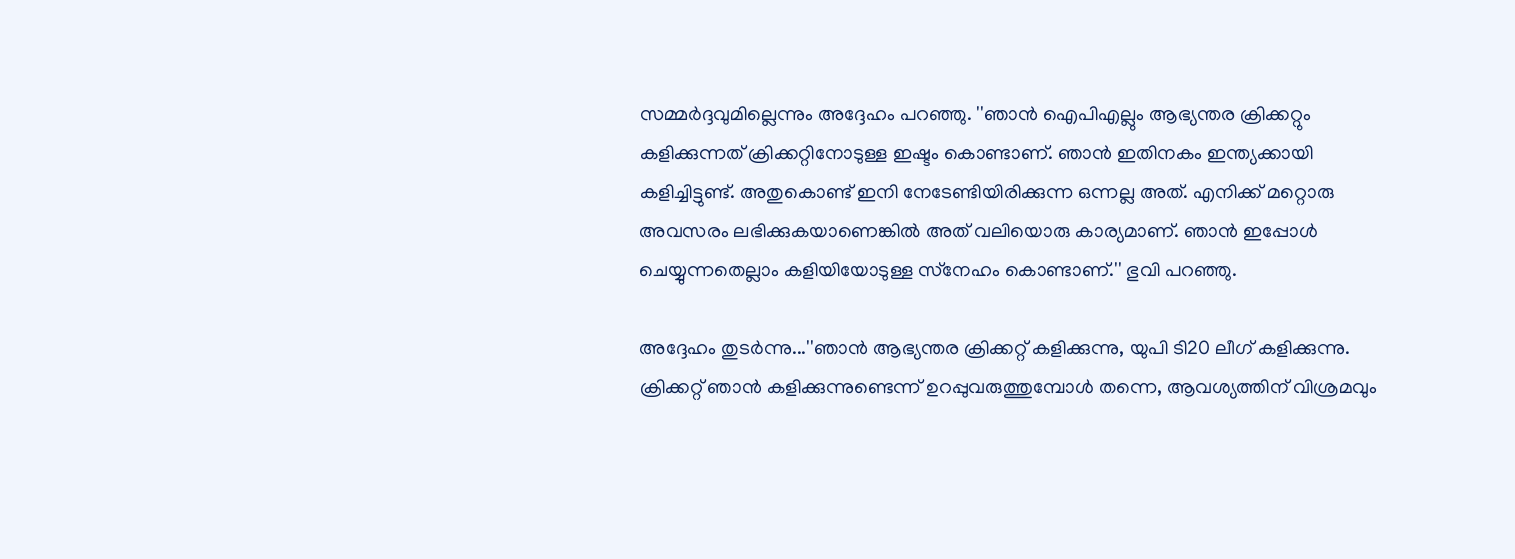സമ്മര്‍ദ്ദവുമില്ലെന്നും അദ്ദേഹം പറഞ്ഞു. ''ഞാന്‍ ഐപിഎല്ലും ആഭ്യന്തര ക്രിക്കറ്റും കളിക്കുന്നത് ക്രിക്കറ്റിനോടുള്ള ഇഷ്ടം കൊണ്ടാണ്. ഞാന്‍ ഇതിനകം ഇന്ത്യക്കായി കളിച്ചിട്ടുണ്ട്. അതുകൊണ്ട് ഇനി നേടേണ്ടിയിരിക്കുന്ന ഒന്നല്ല അത്. എനിക്ക് മറ്റൊരു അവസരം ലഭിക്കുകയാണെങ്കില്‍ അത് വലിയൊരു കാര്യമാണ്. ഞാന്‍ ഇപ്പോള്‍ ചെയ്യുന്നതെല്ലാം കളിയിയോടുള്ള സ്‌നേഹം കൊണ്ടാണ്.'' ഭുവി പറഞ്ഞു.

അദ്ദേഹം തുടര്‍ന്നു...''ഞാന്‍ ആഭ്യന്തര ക്രിക്കറ്റ് കളിക്കുന്നു, യുപി ടി20 ലീഗ് കളിക്കുന്നു. ക്രിക്കറ്റ് ഞാന്‍ കളിക്കുന്നുണ്ടെന്ന് ഉറപ്പുവരുത്തുമ്പോള്‍ തന്നെ, ആവശ്യത്തിന് വിശ്രമവും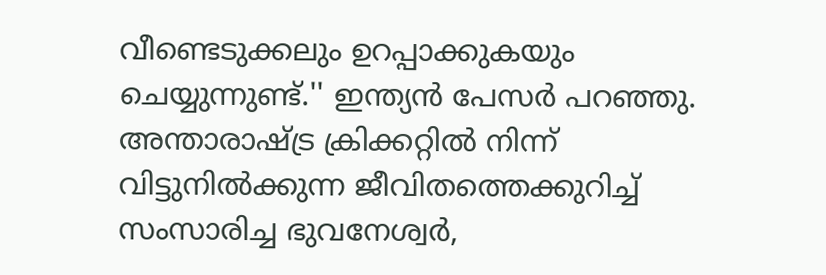വീണ്ടെടുക്കലും ഉറപ്പാക്കുകയും ചെയ്യുന്നുണ്ട്.'' ഇന്ത്യന്‍ പേസര്‍ പറഞ്ഞു. അന്താരാഷ്ട്ര ക്രിക്കറ്റില്‍ നിന്ന് വിട്ടുനില്‍ക്കുന്ന ജീവിതത്തെക്കുറിച്ച് സംസാരിച്ച ഭുവനേശ്വര്‍,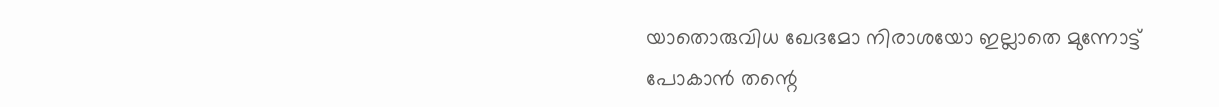യാതൊരുവിധ ഖേദമോ നിരാശയോ ഇല്ലാതെ മുന്നോട്ട് പോകാന്‍ തന്റെ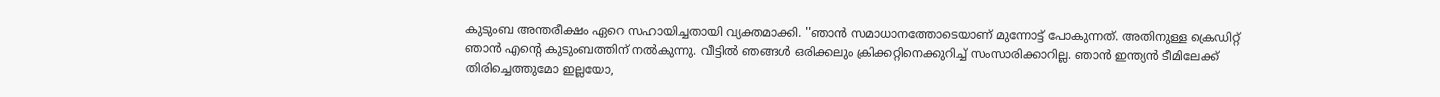കുടുംബ അന്തരീക്ഷം ഏറെ സഹായിച്ചതായി വ്യക്തമാക്കി. ''ഞാന്‍ സമാധാനത്തോടെയാണ് മുന്നോട്ട് പോകുന്നത്. അതിനുള്ള ക്രെഡിറ്റ് ഞാന്‍ എന്റെ കുടുംബത്തിന് നല്‍കുന്നു. വീട്ടില്‍ ഞങ്ങള്‍ ഒരിക്കലും ക്രിക്കറ്റിനെക്കുറിച്ച് സംസാരിക്കാറില്ല. ഞാന്‍ ഇന്ത്യന്‍ ടീമിലേക്ക് തിരിച്ചെത്തുമോ ഇല്ലയോ,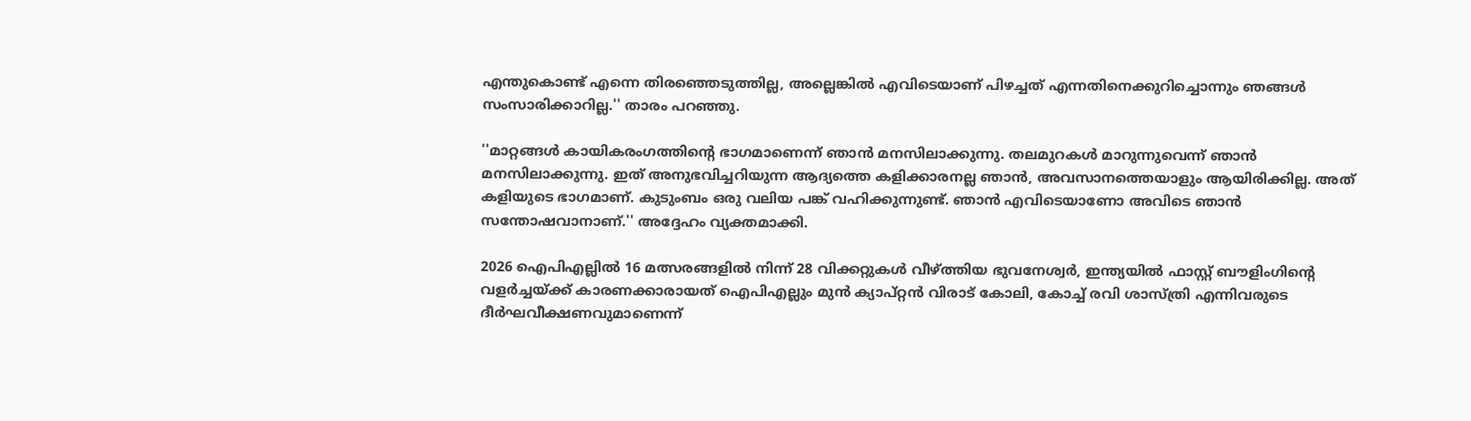എന്തുകൊണ്ട് എന്നെ തിരഞ്ഞെടുത്തില്ല, അല്ലെങ്കില്‍ എവിടെയാണ് പിഴച്ചത് എന്നതിനെക്കുറിച്ചൊന്നും ഞങ്ങള്‍ സംസാരിക്കാറില്ല.'' താരം പറഞ്ഞു.

''മാറ്റങ്ങള്‍ കായികരംഗത്തിന്റെ ഭാഗമാണെന്ന് ഞാന്‍ മനസിലാക്കുന്നു. തലമുറകള്‍ മാറുന്നുവെന്ന് ഞാന്‍ മനസിലാക്കുന്നു. ഇത് അനുഭവിച്ചറിയുന്ന ആദ്യത്തെ കളിക്കാരനല്ല ഞാന്‍, അവസാനത്തെയാളും ആയിരിക്കില്ല. അത് കളിയുടെ ഭാഗമാണ്. കുടുംബം ഒരു വലിയ പങ്ക് വഹിക്കുന്നുണ്ട്. ഞാന്‍ എവിടെയാണോ അവിടെ ഞാന്‍ സന്തോഷവാനാണ്.'' അദ്ദേഹം വ്യക്തമാക്കി.

2026 ഐപിഎല്ലില്‍ 16 മത്സരങ്ങളില്‍ നിന്ന് 28 വിക്കറ്റുകള്‍ വീഴ്ത്തിയ ഭുവനേശ്വര്‍, ഇന്ത്യയില്‍ ഫാസ്റ്റ് ബൗളിംഗിന്റെ വളര്‍ച്ചയ്ക്ക് കാരണക്കാരായത് ഐപിഎല്ലും മുന്‍ ക്യാപ്റ്റന്‍ വിരാട് കോലി, കോച്ച് രവി ശാസ്ത്രി എന്നിവരുടെ ദീര്‍ഘവീക്ഷണവുമാണെന്ന്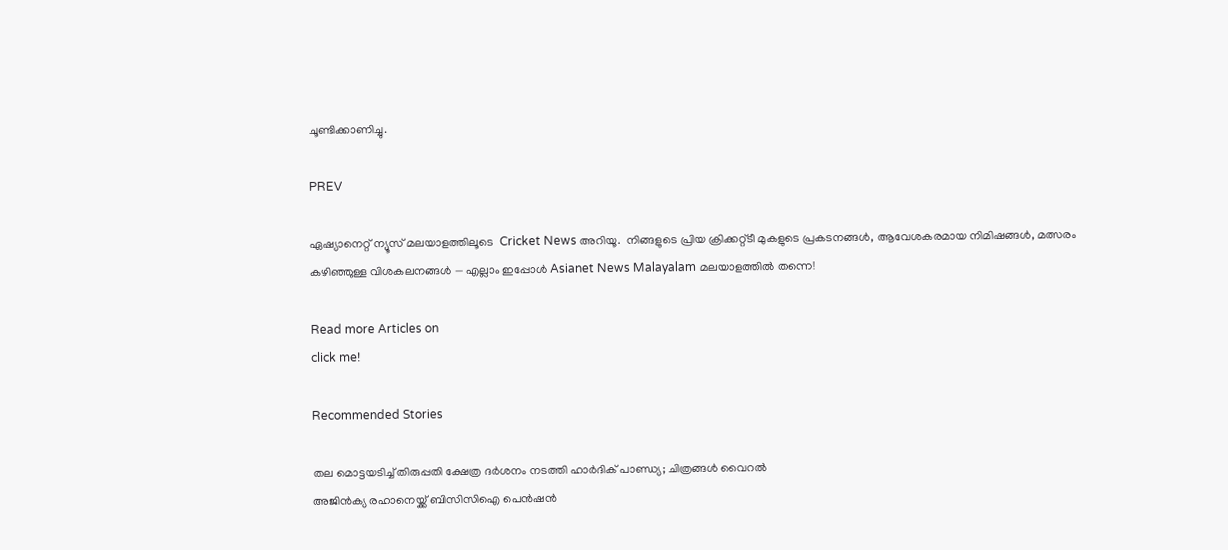ചൂണ്ടിക്കാണിച്ചു.

PREV

ഏഷ്യാനെറ്റ് ന്യൂസ് മലയാളത്തിലൂടെ  Cricket News അറിയൂ.  നിങ്ങളുടെ പ്രിയ ക്രിക്കറ്റ്ടീ മുകളുടെ പ്രകടനങ്ങൾ, ആവേശകരമായ നിമിഷങ്ങൾ, മത്സരം കഴിഞ്ഞുള്ള വിശകലനങ്ങൾ — എല്ലാം ഇപ്പോൾ Asianet News Malayalam മലയാളത്തിൽ തന്നെ!

Read more Articles on
click me!

Recommended Stories

തല മൊട്ടയടിച്ച് തിരുപ്പതി ക്ഷേത്ര ദര്‍ശനം നടത്തി ഹാര്‍ദിക് പാണ്ഡ്യ; ചിത്രങ്ങള്‍ വൈറല്‍
അജിന്‍ക്യ രഹാനെയ്ക്ക് ബിസിസിഐ പെന്‍ഷന്‍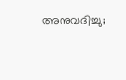അനുവദിച്ചു;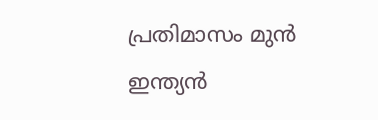പ്രതിമാസം മുന്‍ ഇന്ത്യന്‍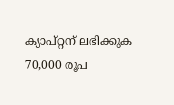ക്യാപ്റ്റന് ലഭിക്കുക 70,000 രൂപ